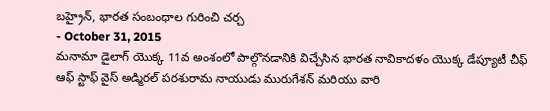బహ్రైన్, భారత సంబంధాల గురించి చర్చ
- October 31, 2015
మనామా డైలాగ్ యొక్క 11వ అంశంలో పాల్గొనడానికి విచ్చేసిన భారత నావికాదళం యొక్క డేప్యూటీ చీఫ్ ఆఫ్ స్టాఫ్ వైస్ అడ్మిరల్ పరశురామ నాయుడు మురుగేశన్ మరియు వారి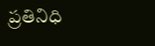ప్రతినిధి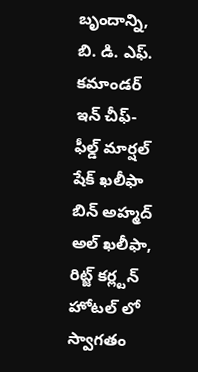బృందాన్ని, బి. డి. ఎఫ్. కమాండర్ ఇన్ చీఫ్- ఫీల్డ్ మార్షల్ షేక్ ఖలీఫా బిన్ అహ్మద్ అల్ ఖలీఫా, రిట్జ్ కర్ల్టన్ హోటల్ లో స్వాగతం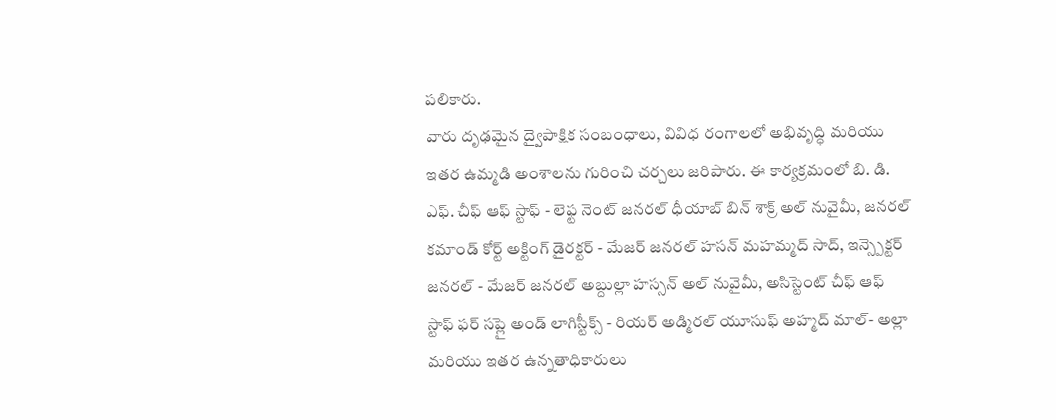పలికారు.
వారు దృఢమైన ద్వైపాక్షిక సంబంధాలు, వివిధ రంగాలలో అభివృద్ధి మరియు ఇతర ఉమ్మడి అంశాలను గురించి చర్చలు జరిపారు. ఈ కార్యక్రమంలో బి. డి. ఎఫ్. చీఫ్ ఆఫ్ స్టాఫ్ - లెఫ్ట నెంట్ జనరల్ ధీయాబ్ బిన్ శాక్ర్ అల్ నువైమీ, జనరల్ కమాండ్ కోర్ట్ అక్టింగ్ డైరక్టర్ - మేజర్ జనరల్ హసన్ మహమ్మద్ సాద్, ఇన్స్పెక్టర్ జనరల్ - మేజర్ జనరల్ అబ్దుల్లా హస్సన్ అల్ నువైమీ, అసిస్టెంట్ చీఫ్ ఆఫ్ స్టాఫ్ ఫర్ సప్లై అండ్ లాగిస్టీక్స్ - రియర్ అడ్మిరల్ యూసుఫ్ అహ్మద్ మాల్- అల్లా మరియు ఇతర ఉన్నతాధికారులు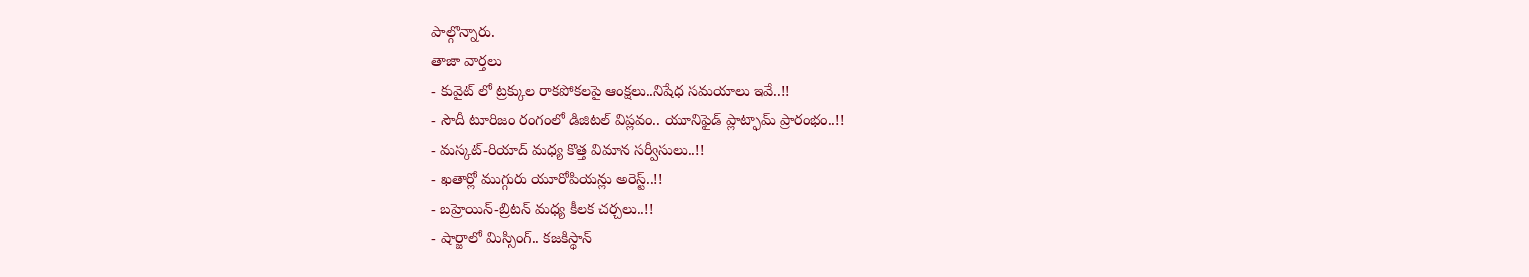పాల్గొన్నారు.
తాజా వార్తలు
- కువైట్ లో ట్రక్కుల రాకపోకలపై ఆంక్షలు..నిషేధ సమయాలు ఇవే..!!
- సౌదీ టూరిజం రంగంలో డిజిటల్ విప్లవం.. యూనిఫైడ్ ప్లాట్ఫామ్ ప్రారంభం..!!
- మస్కట్-రియాద్ మధ్య కొత్త విమాన సర్వీసులు..!!
- ఖతార్లో ముగ్గురు యూరోపియన్లు అరెస్ట్..!!
- బహ్రెయిన్-బ్రిటన్ మధ్య కీలక చర్చలు..!!
- షార్జాలో మిస్సింగ్.. కజకిస్థాన్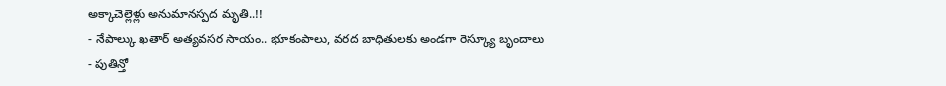అక్కాచెల్లెళ్లు అనుమానస్పద మృతి..!!
- నేపాల్కు ఖతార్ అత్యవసర సాయం.. భూకంపాలు, వరద బాధితులకు అండగా రెస్క్యూ బృందాలు
- పుతిన్తో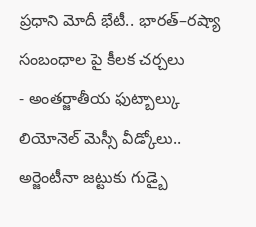ప్రధాని మోదీ భేటీ.. భారత్–రష్యా సంబంధాల పై కీలక చర్చలు
- అంతర్జాతీయ ఫుట్బాల్కు లియోనెల్ మెస్సీ వీడ్కోలు.. అర్జెంటీనా జట్టుకు గుడ్బై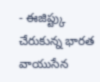- ఈజిప్ట్కు చేరుకున్న భారత వాయుసేన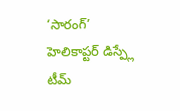‘సారంగ్’ హెలికాప్టర్ డిస్ప్లే టీమ్